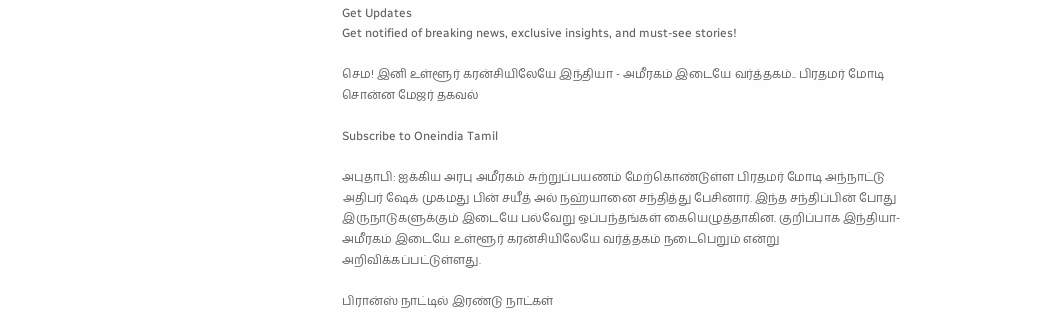Get Updates
Get notified of breaking news, exclusive insights, and must-see stories!

செம! இனி உள்ளூர் கரன்சியிலேயே இந்தியா - அமீரகம் இடையே வர்த்தகம்.. பிரதமர் மோடி சொன்ன மேஜர் தகவல்

Subscribe to Oneindia Tamil

அபுதாபி: ஐக்கிய அரபு அமீரகம் சுற்றுப்பயணம் மேற்கொண்டுள்ள பிரதமர் மோடி அந்நாட்டு அதிபர் ஷேக் முகமது பின் சயீத் அல் நஹ்யானை சந்தித்து பேசினார். இந்த சந்திப்பின் போது இருநாடுகளுக்கும் இடையே பல்வேறு ஒப்பந்தங்கள் கையெழுத்தாகின. குறிப்பாக இந்தியா-அமீரகம் இடையே உள்ளூர் கரன்சியிலேயே வர்த்தகம் நடைபெறும் என்று அறிவிக்கப்பட்டுள்ளது.

பிரான்ஸ் நாட்டில் இரண்டு நாட்கள்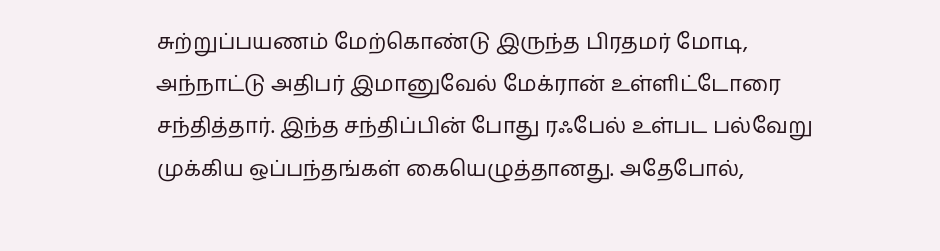சுற்றுப்பயணம் மேற்கொண்டு இருந்த பிரதமர் மோடி, அந்நாட்டு அதிபர் இமானுவேல் மேக்ரான் உள்ளிட்டோரை சந்தித்தார். இந்த சந்திப்பின் போது ரஃபேல் உள்பட பல்வேறு முக்கிய ஒப்பந்தங்கள் கையெழுத்தானது. அதேபோல்,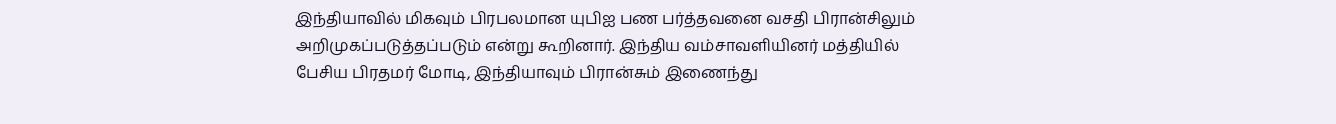இந்தியாவில் மிகவும் பிரபலமான யுபிஐ பண பர்த்தவனை வசதி பிரான்சிலும் அறிமுகப்படுத்தப்படும் என்று கூறினார். இந்திய வம்சாவளியினர் மத்தியில் பேசிய பிரதமர் மோடி, இந்தியாவும் பிரான்சும் இணைந்து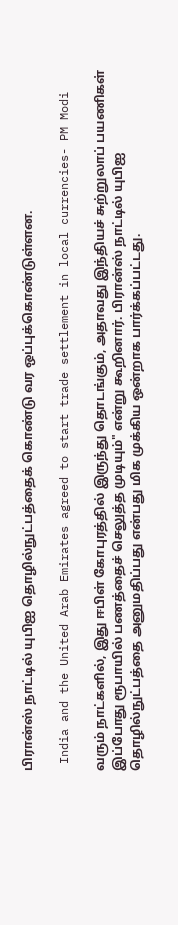பிரான்ஸ் நாட்டில் யுபிஐ தொழில்நுட்பத்தைக் கொண்டு வர ஒப்புக்கொண்டுள்ளன.

 India and the United Arab Emirates agreed to start trade settlement in local currencies- PM Modi

வரும் நாட்களில், இது ஈபிள் கோபுரத்தில் இருந்து தொடங்கும், அதாவது இந்தியச் சுற்றுலாப் பயணிகள் இப்போது ரூபாயில் பணத்தைச் செலுத்த முடியும்" என்று கூறினார். பிரான்ஸ் நாட்டில் யுபிஐ தொழில்நுட்பத்தை அனுமதிப்பது என்பது மிக முக்கிய ஒன்றாக பார்க்கப்பட்டது.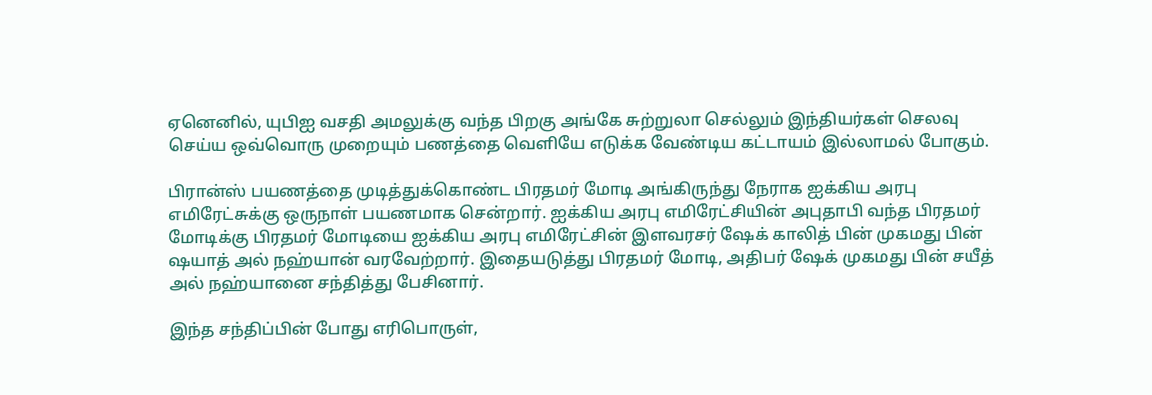ஏனெனில், யுபிஐ வசதி அமலுக்கு வந்த பிறகு அங்கே சுற்றுலா செல்லும் இந்தியர்கள் செலவு செய்ய ஒவ்வொரு முறையும் பணத்தை வெளியே எடுக்க வேண்டிய கட்டாயம் இல்லாமல் போகும்.

பிரான்ஸ் பயணத்தை முடித்துக்கொண்ட பிரதமர் மோடி அங்கிருந்து நேராக ஐக்கிய அரபு எமிரேட்சுக்கு ஒருநாள் பயணமாக சென்றார். ஐக்கிய அரபு எமிரேட்சியின் அபுதாபி வந்த பிரதமர் மோடிக்கு பிரதமர் மோடியை ஐக்கிய அரபு எமிரேட்சின் இளவரசர் ஷேக் காலித் பின் முகமது பின் ஷயாத் அல் நஹ்யான் வரவேற்றார். இதையடுத்து பிரதமர் மோடி, அதிபர் ஷேக் முகமது பின் சயீத் அல் நஹ்யானை சந்தித்து பேசினார்.

இந்த சந்திப்பின் போது எரிபொருள்,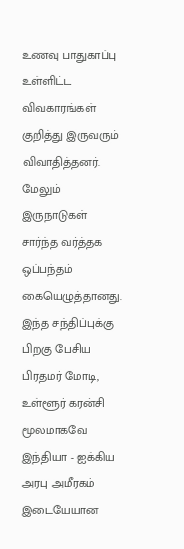உணவு பாதுகாப்பு உள்ளிட்ட விவகாரங்கள் குறித்து இருவரும் விவாதித்தனர். மேலும் இருநாடுகள் சார்ந்த வர்த்தக ஒப்பந்தம் கையெழுத்தானது. இந்த சந்திப்புக்கு பிறகு பேசிய பிரதமர் மோடி, உள்ளூர் கரன்சி மூலமாகவே இந்தியா - ஐக்கிய அரபு அமீரகம் இடையேயான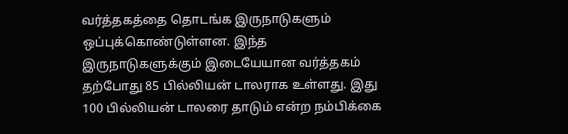வர்த்தகத்தை தொடங்க இருநாடுகளும் ஒப்புக்கொண்டுள்ளன. இந்த இருநாடுகளுக்கும் இடையேயான வர்த்தகம் தற்போது 85 பில்லியன் டாலராக உள்ளது. இது 100 பில்லியன் டாலரை தாடும் என்ற நம்பிக்கை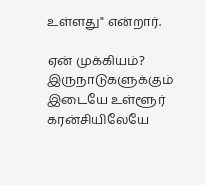உள்ளது" என்றார்.

ஏன் முக்கியம்? இருநாடுகளுக்கும் இடையே உள்ளூர் கரன்சியிலேயே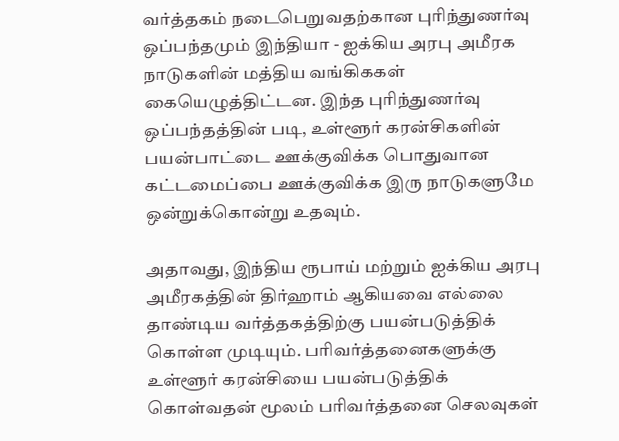வர்த்தகம் நடைபெறுவதற்கான புரிந்துணர்வு ஒப்பந்தமும் இந்தியா - ஐக்கிய அரபு அமீரக நாடுகளின் மத்திய வங்கிககள் கையெழுத்திட்டன. இந்த புரிந்துணர்வு ஒப்பந்தத்தின் படி, உள்ளூர் கரன்சிகளின் பயன்பாட்டை ஊக்குவிக்க பொதுவான கட்டமைப்பை ஊக்குவிக்க இரு நாடுகளுமே ஒன்றுக்கொன்று உதவும்.

அதாவது, இந்திய ரூபாய் மற்றும் ஐக்கிய அரபு அமீரகத்தின் திர்ஹாம் ஆகியவை எல்லை தாண்டிய வர்த்தகத்திற்கு பயன்படுத்திக் கொள்ள முடியும். பரிவர்த்தனைகளுக்கு உள்ளூர் கரன்சியை பயன்படுத்திக் கொள்வதன் மூலம் பரிவர்த்தனை செலவுகள்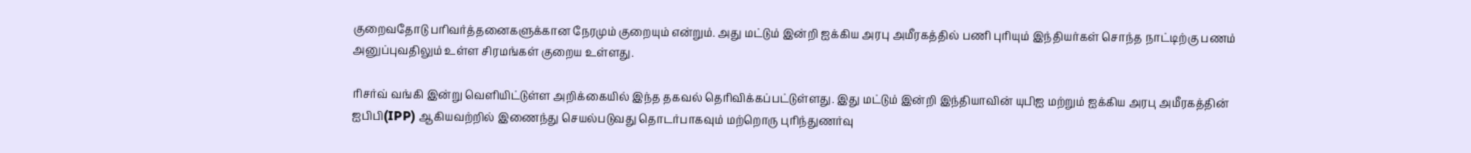குறைவதோடு பரிவர்த்தனைகளுக்கான நேரமும் குறையும் என்றும். அது மட்டும் இன்றி ஐக்கிய அரபு அமீரகத்தில் பணி புரியும் இந்தியர்கள் சொந்த நாட்டிற்கு பணம் அனுப்புவதிலும் உள்ள சிரமங்கள் குறைய உள்ளது.

ரிசர்வ் வங்கி இன்று வெளியிட்டுள்ள அறிக்கையில் இந்த தகவல் தெரிவிக்கப்பட்டுள்ளது. இது மட்டும் இன்றி இந்தியாவின் யுபிஐ மற்றும் ஐக்கிய அரபு அமீரகத்தின் ஐபிபி(IPP) ஆகியவற்றில் இணைந்து செயல்படுவது தொடர்பாகவும் மற்றொரு புரிந்துணர்வு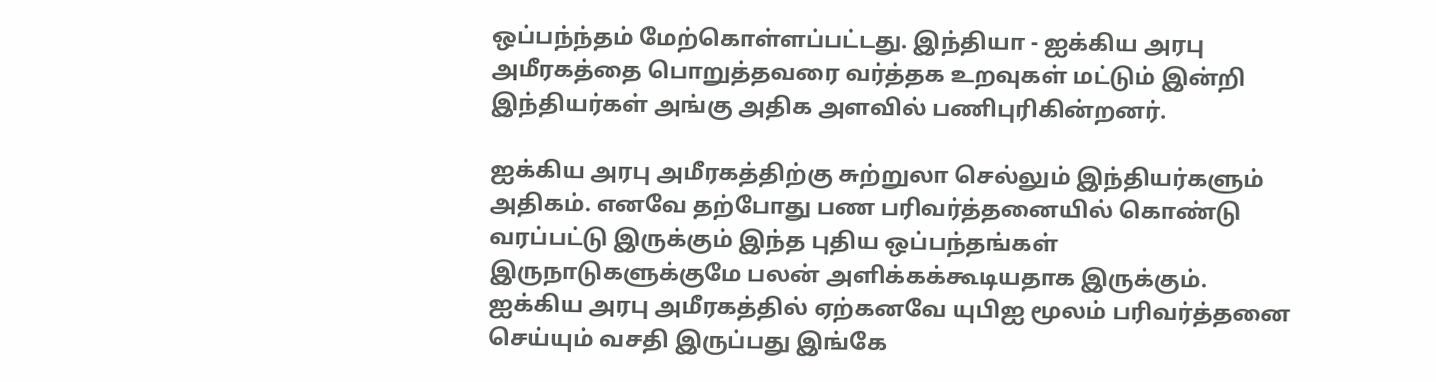ஒப்பந்ந்தம் மேற்கொள்ளப்பட்டது. இந்தியா - ஐக்கிய அரபு அமீரகத்தை பொறுத்தவரை வர்த்தக உறவுகள் மட்டும் இன்றி இந்தியர்கள் அங்கு அதிக அளவில் பணிபுரிகின்றனர்.

ஐக்கிய அரபு அமீரகத்திற்கு சுற்றுலா செல்லும் இந்தியர்களும் அதிகம். எனவே தற்போது பண பரிவர்த்தனையில் கொண்டு வரப்பட்டு இருக்கும் இந்த புதிய ஒப்பந்தங்கள் இருநாடுகளுக்குமே பலன் அளிக்கக்கூடியதாக இருக்கும். ஐக்கிய அரபு அமீரகத்தில் ஏற்கனவே யுபிஐ மூலம் பரிவர்த்தனை செய்யும் வசதி இருப்பது இங்கே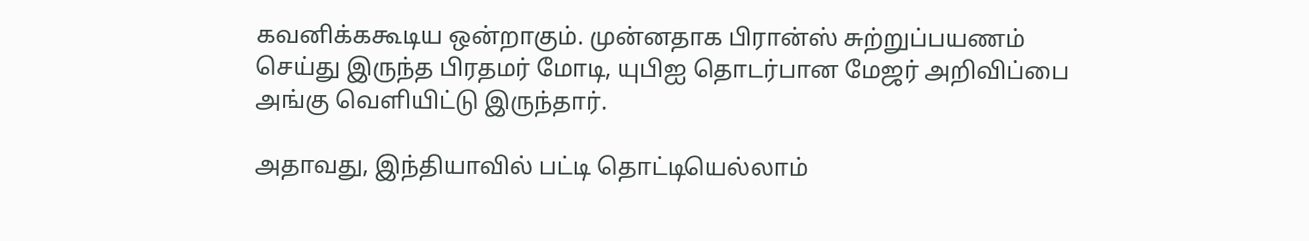கவனிக்ககூடிய ஒன்றாகும். முன்னதாக பிரான்ஸ் சுற்றுப்பயணம் செய்து இருந்த பிரதமர் மோடி, யுபிஐ தொடர்பான மேஜர் அறிவிப்பை அங்கு வெளியிட்டு இருந்தார்.

அதாவது, இந்தியாவில் பட்டி தொட்டியெல்லாம்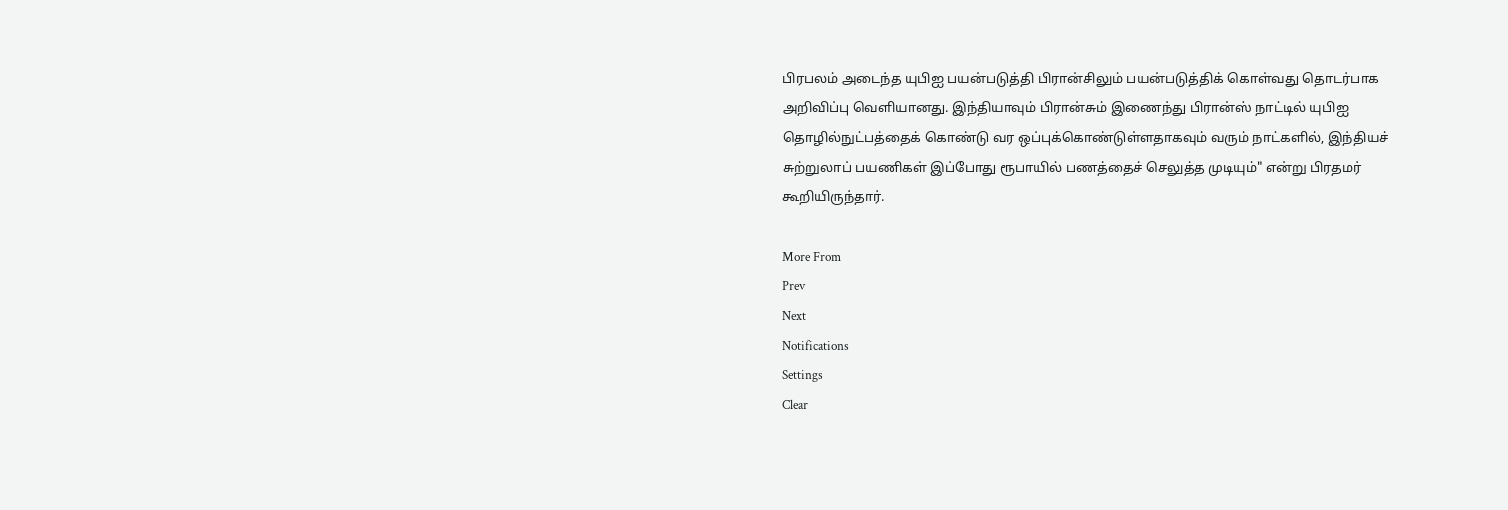பிரபலம் அடைந்த யுபிஐ பயன்படுத்தி பிரான்சிலும் பயன்படுத்திக் கொள்வது தொடர்பாக அறிவிப்பு வெளியானது. இந்தியாவும் பிரான்சும் இணைந்து பிரான்ஸ் நாட்டில் யுபிஐ தொழில்நுட்பத்தைக் கொண்டு வர ஒப்புக்கொண்டுள்ளதாகவும் வரும் நாட்களில், இந்தியச் சுற்றுலாப் பயணிகள் இப்போது ரூபாயில் பணத்தைச் செலுத்த முடியும்" என்று பிரதமர் கூறியிருந்தார்.

More From
Prev
Next
Notifications
Settings
Clear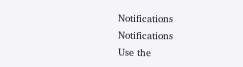Notifications
Notifications
Use the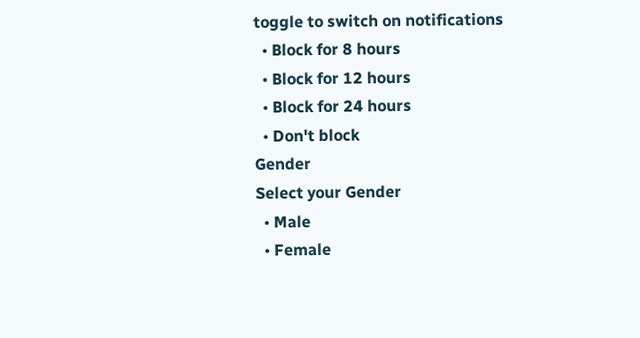toggle to switch on notifications
  • Block for 8 hours
  • Block for 12 hours
  • Block for 24 hours
  • Don't block
Gender
Select your Gender
  • Male
  • Female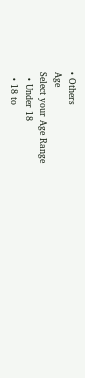• Others
Age
Select your Age Range
  • Under 18
  • 18 to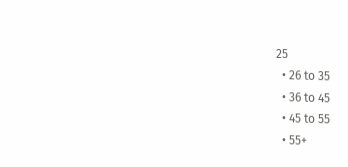25
  • 26 to 35
  • 36 to 45
  • 45 to 55
  • 55+